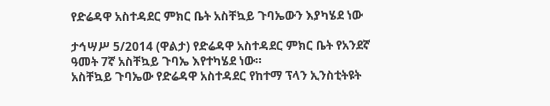የድሬዳዋ አስተዳደር ምክር ቤት አስቸኳይ ጉባኤውን እያካሄደ ነው

ታኅሣሥ 5/2014 (ዋልታ) የድሬዳዋ አስተዳደር ምክር ቤት የአንደኛ ዓመት 7ኛ አስቸኳይ ጉባኤ እየተካሄደ ነው።
አስቸኳይ ጉባኤው የድሬዳዋ አስተዳደር የከተማ ፕላን ኢንስቲትዩት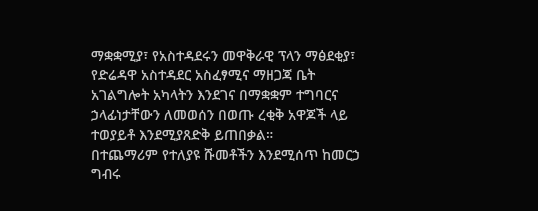ማቋቋሚያ፣ የአስተዳደሩን መዋቅራዊ ፕላን ማፅደቂያ፣ የድሬዳዋ አስተዳደር አስፈፃሚና ማዘጋጃ ቤት አገልግሎት አካላትን እንደገና በማቋቋም ተግባርና ኃላፊነታቸውን ለመወሰን በወጡ ረቂቅ አዋጆች ላይ ተወያይቶ እንደሚያጸድቅ ይጠበቃል።
በተጨማሪም የተለያዩ ሹመቶችን እንደሚሰጥ ከመርኃ ግብሩ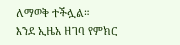ለማወቅ ተችሏል።
እንደ ኢዜአ ዘገባ የምክር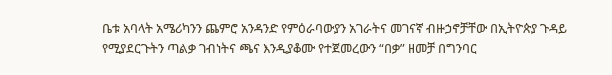ቤቱ አባላት አሜሪካንን ጨምሮ አንዳንድ የምዕራባውያን አገራትና መገናኛ ብዙኃኖቻቸው በኢትዮጵያ ጉዳይ የሚያደርጉትን ጣልቃ ገብነትና ጫና እንዲያቆሙ የተጀመረውን “በቃ” ዘመቻ በግንባር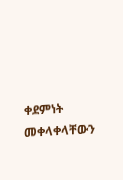ቀደምነት መቀላቀላቸውን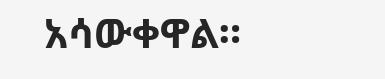አሳውቀዋል።